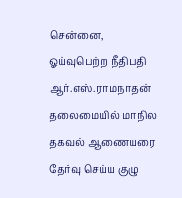சென்னை,
ஓய்வுபெற்ற நீதிபதி ஆர்.எஸ்.ராமநாதன் தலைமையில் மாநில தகவல் ஆணையரை தேர்வு செய்ய குழு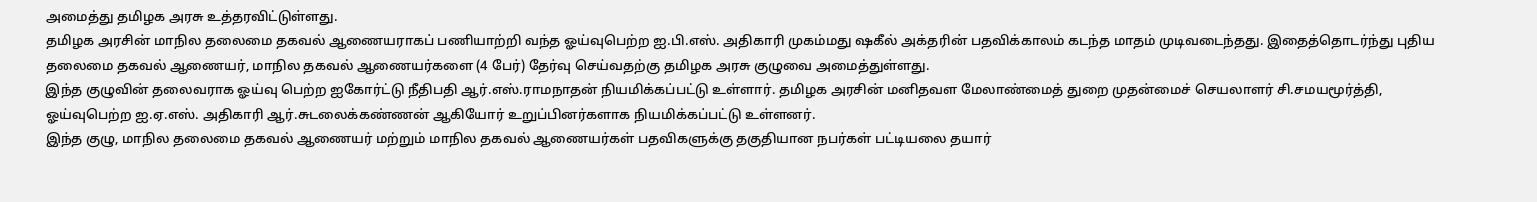அமைத்து தமிழக அரசு உத்தரவிட்டுள்ளது.
தமிழக அரசின் மாநில தலைமை தகவல் ஆணையராகப் பணியாற்றி வந்த ஓய்வுபெற்ற ஐ.பி.எஸ். அதிகாரி முகம்மது ஷகீல் அக்தரின் பதவிக்காலம் கடந்த மாதம் முடிவடைந்தது. இதைத்தொடர்ந்து புதிய தலைமை தகவல் ஆணையர், மாநில தகவல் ஆணையர்களை (4 பேர்) தேர்வு செய்வதற்கு தமிழக அரசு குழுவை அமைத்துள்ளது.
இந்த குழுவின் தலைவராக ஓய்வு பெற்ற ஐகோர்ட்டு நீதிபதி ஆர்.எஸ்.ராமநாதன் நியமிக்கப்பட்டு உள்ளார். தமிழக அரசின் மனிதவள மேலாண்மைத் துறை முதன்மைச் செயலாளர் சி.சமயமூர்த்தி, ஓய்வுபெற்ற ஐ.ஏ.எஸ். அதிகாரி ஆர்.சுடலைக்கண்ணன் ஆகியோர் உறுப்பினர்களாக நியமிக்கப்பட்டு உள்ளனர்.
இந்த குழு, மாநில தலைமை தகவல் ஆணையர் மற்றும் மாநில தகவல் ஆணையர்கள் பதவிகளுக்கு தகுதியான நபர்கள் பட்டியலை தயார்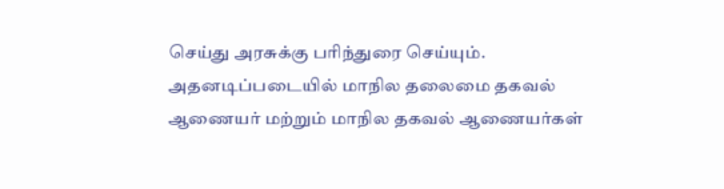செய்து அரசுக்கு பரிந்துரை செய்யும். அதனடிப்படையில் மாநில தலைமை தகவல் ஆணையர் மற்றும் மாநில தகவல் ஆணையர்கள்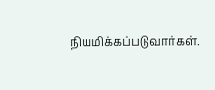நியமிக்கப்படுவார்கள்.